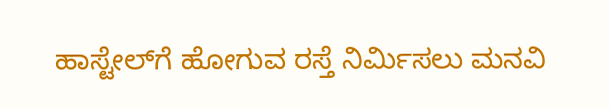ಹಾಸ್ಟೇಲ್‍ಗೆ ಹೋಗುವ ರಸ್ತೆ ನಿರ್ಮಿಸಲು ಮನವಿ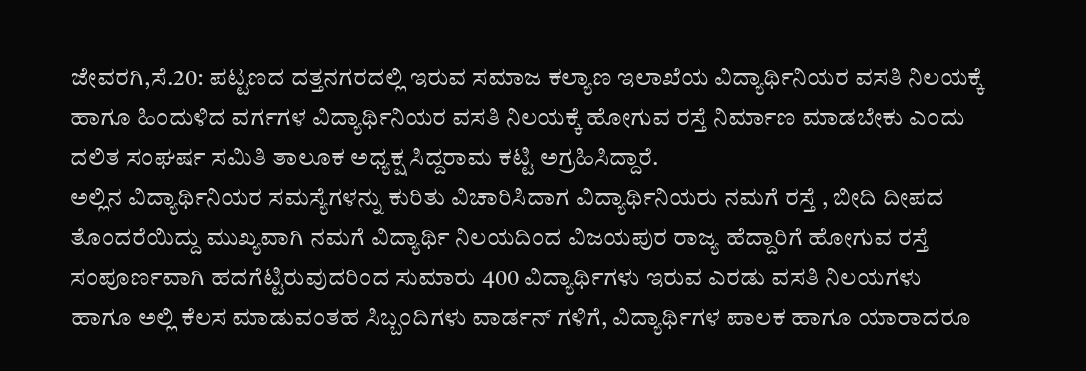ಜೇವರಗಿ,ಸೆ.20: ಪಟ್ಟಣದ ದತ್ತನಗರದಲ್ಲಿ ಇರುವ ಸಮಾಜ ಕಲ್ಯಾಣ ಇಲಾಖೆಯ ವಿದ್ಯಾರ್ಥಿನಿಯರ ವಸತಿ ನಿಲಯಕ್ಕೆ ಹಾಗೂ ಹಿಂದುಳಿದ ವರ್ಗಗಳ ವಿದ್ಯಾರ್ಥಿನಿಯರ ವಸತಿ ನಿಲಯಕ್ಕೆ ಹೋಗುವ ರಸ್ತೆ ನಿರ್ಮಾಣ ಮಾಡಬೇಕು ಎಂದು ದಲಿತ ಸಂಘರ್ಷ ಸಮಿತಿ ತಾಲೂಕ ಅಧ್ಯಕ್ಷ ಸಿದ್ದರಾಮ ಕಟ್ಟಿ ಅಗ್ರಹಿಸಿದ್ದಾರೆ.
ಅಲ್ಲಿನ ವಿದ್ಯಾರ್ಥಿನಿಯರ ಸಮಸ್ಯೆಗಳನ್ನು ಕುರಿತು ವಿಚಾರಿಸಿದಾಗ ವಿದ್ಯಾರ್ಥಿನಿಯರು ನಮಗೆ ರಸ್ತೆ , ಬೀದಿ ದೀಪದ ತೊಂದರೆಯಿದ್ದು ಮುಖ್ಯವಾಗಿ ನಮಗೆ ವಿದ್ಯಾರ್ಥಿ ನಿಲಯದಿಂದ ವಿಜಯಪುರ ರಾಜ್ಯ ಹೆದ್ದಾರಿಗೆ ಹೋಗುವ ರಸ್ತೆ ಸಂಪೂರ್ಣವಾಗಿ ಹದಗೆಟ್ಟಿರುವುದರಿಂದ ಸುಮಾರು 400 ವಿದ್ಯಾರ್ಥಿಗಳು ಇರುವ ಎರಡು ವಸತಿ ನಿಲಯಗಳು ಹಾಗೂ ಅಲ್ಲಿ ಕೆಲಸ ಮಾಡುವಂತಹ ಸಿಬ್ಬಂದಿಗಳು ವಾರ್ಡನ್ ಗಳಿಗೆ, ವಿದ್ಯಾರ್ಥಿಗಳ ಪಾಲಕ ಹಾಗೂ ಯಾರಾದರೂ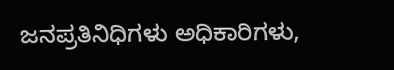ಜನಪ್ರತಿನಿಧಿಗಳು ಅಧಿಕಾರಿಗಳು,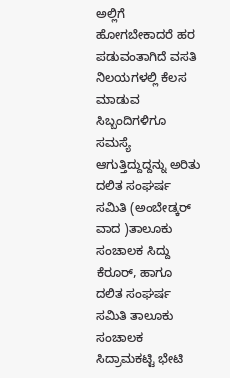ಅಲ್ಲಿಗೆ ಹೋಗಬೇಕಾದರೆ ಹರ ಪಡುವಂತಾಗಿದೆ ವಸತಿ ನಿಲಯಗಳಲ್ಲಿ ಕೆಲಸ ಮಾಡುವ ಸಿಬ್ಬಂದಿಗಳಿಗೂ ಸಮಸ್ಯೆ ಆಗುತ್ತಿದ್ದುದ್ದನ್ನು ಅರಿತು ದಲಿತ ಸಂಘರ್ಷ ಸಮಿತಿ (ಅಂಬೇಡ್ಕರ್ ವಾದ )ತಾಲೂಕು ಸಂಚಾಲಕ ಸಿದ್ದು ಕೆರೂರ್, ಹಾಗೂ ದಲಿತ ಸಂಘರ್ಷ ಸಮಿತಿ ತಾಲೂಕು ಸಂಚಾಲಕ ಸಿದ್ರಾಮಕಟ್ಟಿ ಭೇಟಿ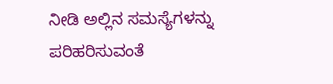ನೀಡಿ ಅಲ್ಲಿನ ಸಮಸ್ಯೆಗಳನ್ನು ಪರಿಹರಿಸುವಂತೆ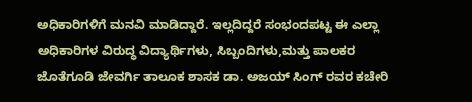ಅಧಿಕಾರಿಗಳಿಗೆ ಮನವಿ ಮಾಡಿದ್ದಾರೆ. ಇಲ್ಲದಿದ್ದರೆ ಸಂಭಂದಪಟ್ಟ ಈ ಎಲ್ಲಾ ಅಧಿಕಾರಿಗಳ ವಿರುದ್ಧ ವಿದ್ಯಾರ್ಥಿಗಳು, ಸಿಬ್ಬಂದಿಗಳು,ಮತ್ತು ಪಾಲಕರ ಜೊತೆಗೂಡಿ ಜೇವರ್ಗಿ ತಾಲೂಕ ಶಾಸಕ ಡಾ. ಅಜಯ್ ಸಿಂಗ್ ರವರ ಕಚೇರಿ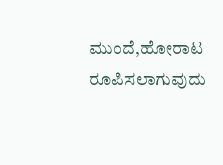ಮುಂದೆ,ಹೋರಾಟ ರೂಪಿಸಲಾಗುವುದು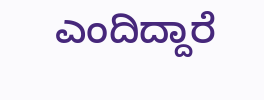ಎಂದಿದ್ದಾರೆ